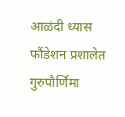आळंदी ध्यास फौंडेशन प्रशालेत गुरुपौर्णिमा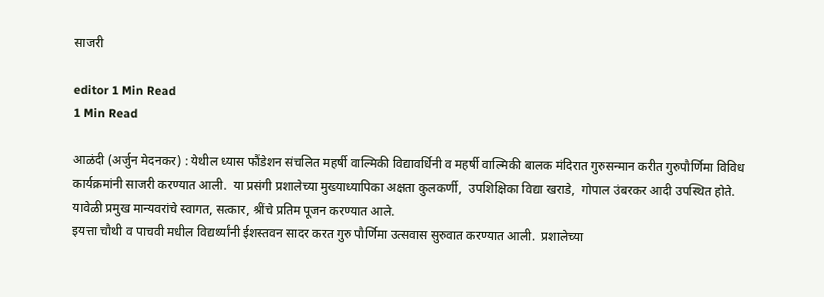साजरी

editor 1 Min Read
1 Min Read

आळंदी (अर्जुन मेदनकर) : येथील ध्यास फौंडेशन संचलित महर्षी वाल्मिकी विद्यावर्धिनी व महर्षी वाल्मिकी बालक मंदिरात गुरुसन्मान करीत गुरुपौर्णिमा विविध कार्यक्रमांनी साजरी करण्यात आली.  या प्रसंगी प्रशालेच्या मुख्याध्यापिका अक्षता कुलकर्णी,  उपशिक्षिका विद्या खराडे,  गोपाल उंबरकर आदी उपस्थित होते.  यावेळी प्रमुख मान्यवरांचे स्वागत, सत्कार, श्रींचे प्रतिम पूजन करण्यात आले.
इयत्ता चौथी व पाचवी मधील विद्यर्थ्यांनी ईशस्तवन सादर करत गुरु पौर्णिमा उत्सवास सुरुवात करण्यात आली.  प्रशालेच्या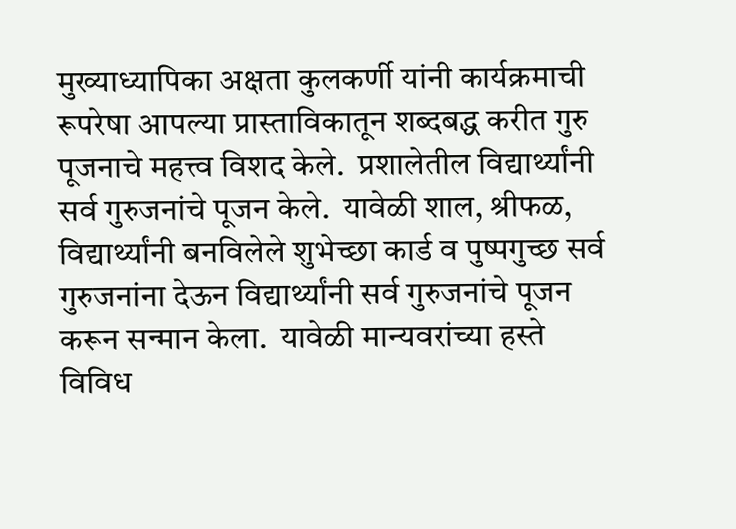मुख्याध्यापिका अक्षता कुलकर्णी यांनी कार्यक्रमाची रूपरेषा आपल्या प्रास्ताविकातून शब्दबद्ध करीत गुरु पूजनाचे महत्त्व विशद केले.  प्रशालेतील विद्यार्थ्यांनी सर्व गुरुजनांचे पूजन केले.  यावेळी शाल, श्रीफळ, विद्यार्थ्यांनी बनविलेले शुभेच्छा कार्ड व पुष्पगुच्छ सर्व गुरुजनांना देऊन विद्यार्थ्यांनी सर्व गुरुजनांचे पूजन करून सन्मान केला.  यावेळी मान्यवरांच्या हस्ते विविध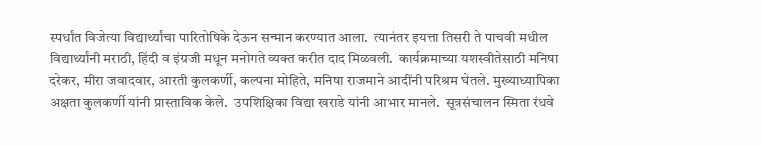स्पर्धांत विजेत्या विद्यार्थ्यांचा पारितोषिके देऊन सन्मान करण्यात आला.  त्यानंतर इयत्ता तिसरी ते पाचवी मधील विद्यार्थ्यांनी मराठी, हिंदी व इंग्रजी मधून मनोगते व्यक्त करीत दाद मिळवली.  कार्यक्रमाच्या यशस्वीतेसाठी मनिषा दरेकर, मीरा जवादवार, आरती कुलकर्णी, कल्पना मोहिते, मनिषा राजमाने आदींनी परिश्रम घेतले. मुख्याध्यापिका अक्षता कुलकर्णी यांनी प्रास्ताविक केले.  उपशिक्षिका विद्या खराडे यांनी आभार मानले.  सूत्रसंचालन स्मिता रंधवे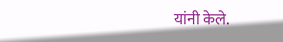यांनी केले.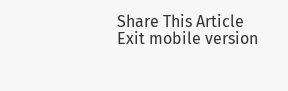Share This Article
Exit mobile version